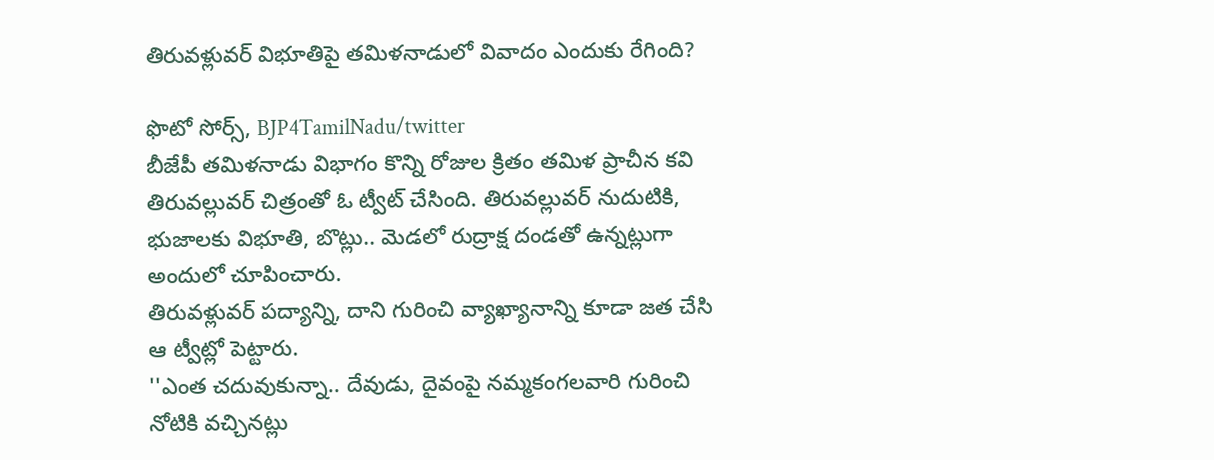తిరువళ్లువర్ విభూతిపై తమిళనాడులో వివాదం ఎందుకు రేగింది?

ఫొటో సోర్స్, BJP4TamilNadu/twitter
బీజేపీ తమిళనాడు విభాగం కొన్ని రోజుల క్రితం తమిళ ప్రాచీన కవి తిరువల్లువర్ చిత్రంతో ఓ ట్వీట్ చేసింది. తిరువల్లువర్ నుదుటికి, భుజాలకు విభూతి, బొట్లు.. మెడలో రుద్రాక్ష దండతో ఉన్నట్లుగా అందులో చూపించారు.
తిరువళ్లువర్ పద్యాన్ని, దాని గురించి వ్యాఖ్యానాన్ని కూడా జత చేసి ఆ ట్వీట్లో పెట్టారు.
''ఎంత చదువుకున్నా.. దేవుడు, దైవంపై నమ్మకంగలవారి గురించి నోటికి వచ్చినట్లు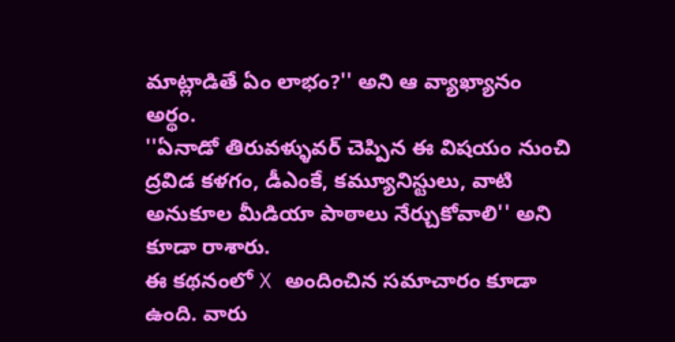మాట్లాడితే ఏం లాభం?'' అని ఆ వ్యాఖ్యానం అర్థం.
''ఏనాడో తిరువళ్ళువర్ చెప్పిన ఈ విషయం నుంచి ద్రవిడ కళగం, డీఎంకే, కమ్యూనిస్టులు, వాటి అనుకూల మీడియా పాఠాలు నేర్చుకోవాలి'' అని కూడా రాశారు.
ఈ కథనంలో X అందించిన సమాచారం కూడా ఉంది. వారు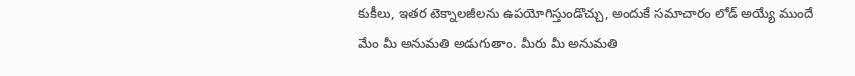కుకీలు, ఇతర టెక్నాలజీలను ఉపయోగిస్తుండొచ్చు, అందుకే సమాచారం లోడ్ అయ్యే ముందే మేం మీ అనుమతి అడుగుతాం. మీరు మీ అనుమతి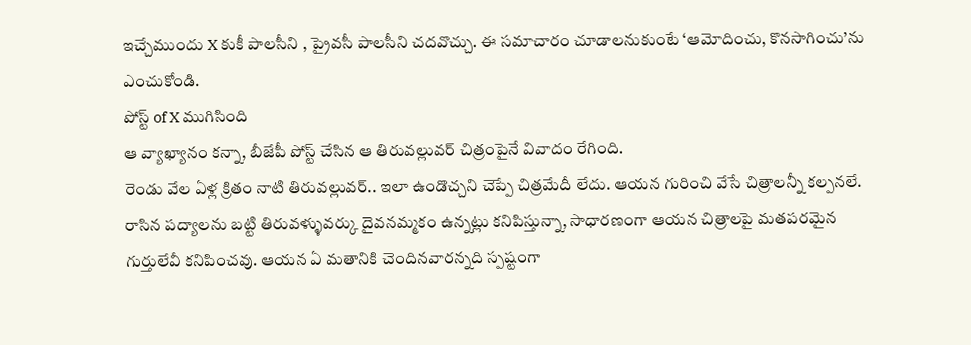ఇచ్చేముందు X కుకీ పాలసీని , ప్రైవసీ పాలసీని చదవొచ్చు. ఈ సమాచారం చూడాలనుకుంటే ‘ఆమోదించు, కొనసాగించు’ను ఎంచుకోండి.
పోస్ట్ of X ముగిసింది
ఆ వ్యాఖ్యానం కన్నా, బీజేపీ పోస్ట్ చేసిన ఆ తిరువల్లువర్ చిత్రంపైనే వివాదం రేగింది.
రెండు వేల ఏళ్ల క్రితం నాటి తిరువల్లువర్.. ఇలా ఉండొచ్చని చెప్పే చిత్రమేదీ లేదు. ఆయన గురించి వేసే చిత్రాలన్నీ కల్పనలే.
రాసిన పద్యాలను బట్టి తిరువళ్ళువర్కు దైవనమ్మకం ఉన్నట్లు కనిపిస్తున్నా, సాధారణంగా ఆయన చిత్రాలపై మతపరమైన గుర్తులేవీ కనిపించవు. ఆయన ఏ మతానికి చెందినవారన్నది స్పష్టంగా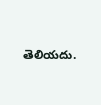తెలియదు.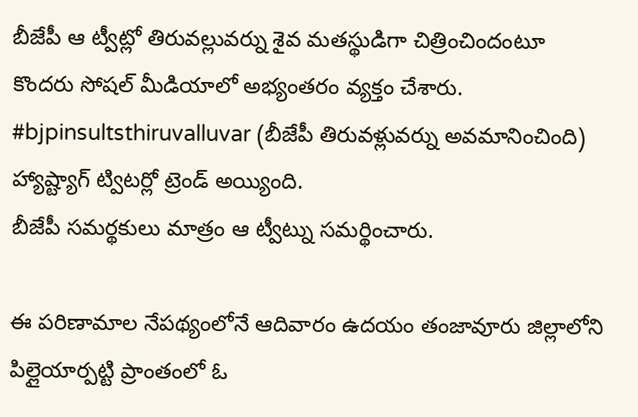బీజేపీ ఆ ట్వీట్లో తిరువల్లువర్ను శైవ మతస్థుడిగా చిత్రించిందంటూ కొందరు సోషల్ మీడియాలో అభ్యంతరం వ్యక్తం చేశారు.
#bjpinsultsthiruvalluvar (బీజేపీ తిరువళ్లువర్ను అవమానించింది) హ్యాష్ట్యాగ్ ట్విటర్లో ట్రెండ్ అయ్యింది.
బీజేపీ సమర్థకులు మాత్రం ఆ ట్వీట్ను సమర్థించారు.

ఈ పరిణామాల నేపథ్యంలోనే ఆదివారం ఉదయం తంజావూరు జిల్లాలోని పిల్లైయార్పట్టి ప్రాంతంలో ఓ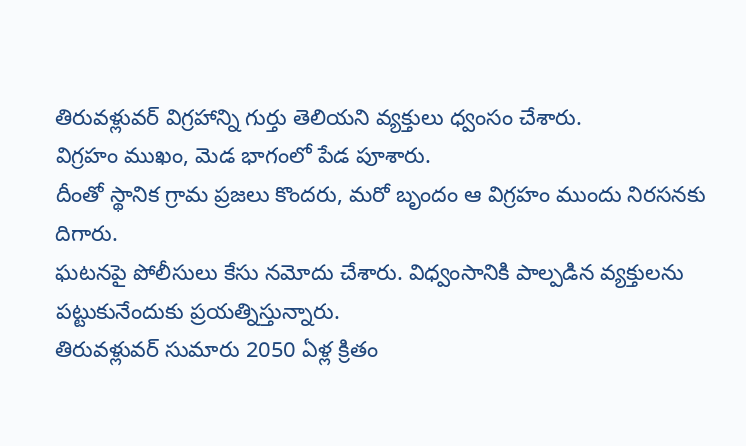తిరువళ్లువర్ విగ్రహాన్ని గుర్తు తెలియని వ్యక్తులు ధ్వంసం చేశారు.
విగ్రహం ముఖం, మెడ భాగంలో పేడ పూశారు.
దీంతో స్థానిక గ్రామ ప్రజలు కొందరు, మరో బృందం ఆ విగ్రహం ముందు నిరసనకు దిగారు.
ఘటనపై పోలీసులు కేసు నమోదు చేశారు. విధ్వంసానికి పాల్పడిన వ్యక్తులను పట్టుకునేందుకు ప్రయత్నిస్తున్నారు.
తిరువళ్లువర్ సుమారు 2050 ఏళ్ల క్రితం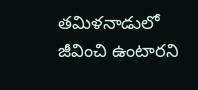తమిళనాడులో జీవించి ఉంటారని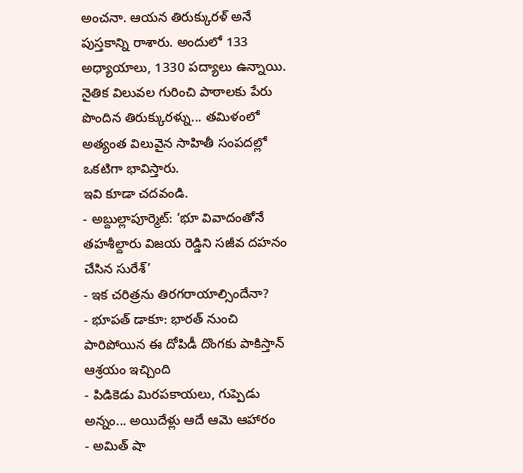అంచనా. ఆయన తిరుక్కురళ్ అనే పుస్తకాన్ని రాశారు. అందులో 133 అధ్యాయాలు, 1330 పద్యాలు ఉన్నాయి.
నైతిక విలువల గురించి పాఠాలకు పేరు పొందిన తిరుక్కురళ్ను... తమిళంలో అత్యంత విలువైన సాహితీ సంపదల్లో ఒకటిగా భావిస్తారు.
ఇవి కూడా చదవండి.
- అబ్దుల్లాపూర్మెట్: ‘భూ వివాదంతోనే తహశీల్దారు విజయ రెడ్డిని సజీవ దహనం చేసిన సురేశ్’
- ఇక చరిత్రను తిరగరాయాల్సిందేనా?
- భూపత్ డాకూ: భారత్ నుంచి పారిపోయిన ఈ దోపిడీ దొంగకు పాకిస్తాన్ ఆశ్రయం ఇచ్చింది
- పిడికెడు మిరపకాయలు, గుప్పెడు అన్నం... అయిదేళ్లు ఆదే ఆమె ఆహారం
- అమిత్ షా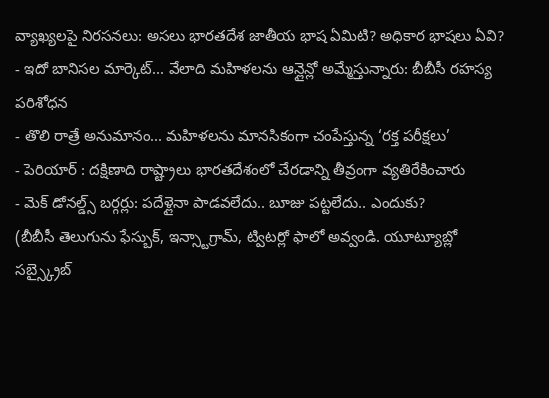వ్యాఖ్యలపై నిరసనలు: అసలు భారతదేశ జాతీయ భాష ఏమిటి? అధికార భాషలు ఏవి?
- ఇదో బానిసల మార్కెట్... వేలాది మహిళలను ఆన్లైన్లో అమ్మేస్తున్నారు: బీబీసీ రహస్య పరిశోధన
- తొలి రాత్రే అనుమానం... మహిళలను మానసికంగా చంపేస్తున్న ‘రక్త పరీక్షలు’
- పెరియార్ : దక్షిణాది రాష్ట్రాలు భారతదేశంలో చేరడాన్ని తీవ్రంగా వ్యతిరేకించారు
- మెక్ డోనల్డ్స్ బర్గర్లు: పదేళ్లైనా పాడవలేదు.. బూజు పట్టలేదు.. ఎందుకు?
(బీబీసీ తెలుగును ఫేస్బుక్, ఇన్స్టాగ్రామ్, ట్విటర్లో ఫాలో అవ్వండి. యూట్యూబ్లో సబ్స్క్రైబ్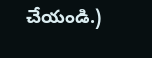చేయండి.)